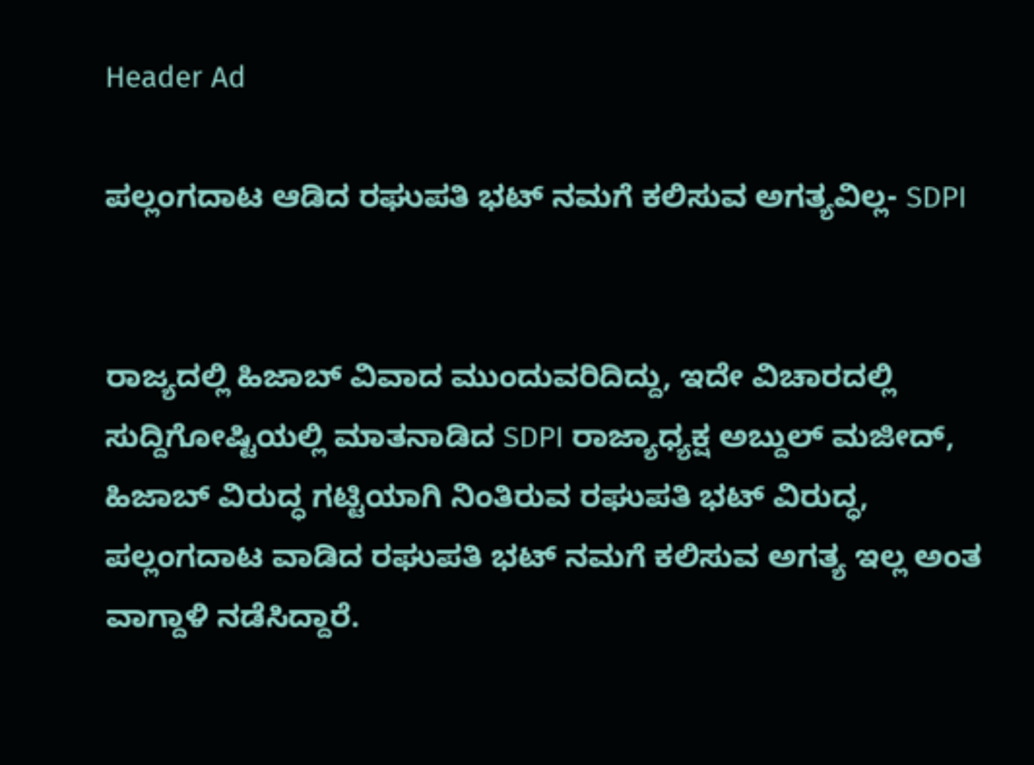Header Ad

ಪಲ್ಲಂಗದಾಟ ಆಡಿದ ರಘುಪತಿ ಭಟ್ ನಮಗೆ ಕಲಿಸುವ ಅಗತ್ಯವಿಲ್ಲ- SDPI


ರಾಜ್ಯದಲ್ಲಿ ಹಿಜಾಬ್ ವಿವಾದ ಮುಂದುವರಿದಿದ್ದು, ಇದೇ ವಿಚಾರದಲ್ಲಿ ಸುದ್ದಿಗೋಷ್ಟಿಯಲ್ಲಿ ಮಾತನಾಡಿದ SDPI ರಾಜ್ಯಾಧ್ಯಕ್ಷ ಅಬ್ದುಲ್ ಮಜೀದ್, ಹಿಜಾಬ್ ವಿರುದ್ಧ ಗಟ್ಟಿಯಾಗಿ ನಿಂತಿರುವ ರಘುಪತಿ ಭಟ್ ವಿರುದ್ಧ, ಪಲ್ಲಂಗದಾಟ ವಾಡಿದ ರಘುಪತಿ ಭಟ್ ನಮಗೆ ಕಲಿಸುವ ಅಗತ್ಯ ಇಲ್ಲ ಅಂತ ವಾಗ್ದಾಳಿ ನಡೆಸಿದ್ದಾರೆ.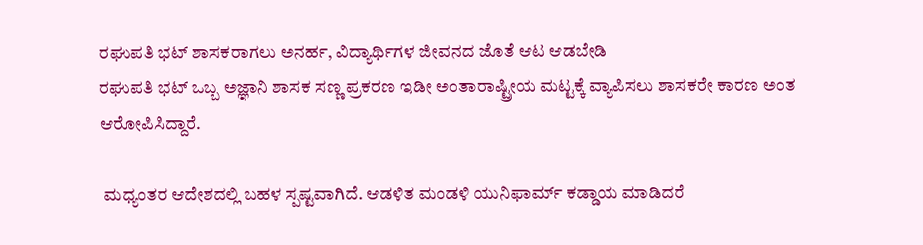ರಘುಪತಿ ಭಟ್ ಶಾಸಕರಾಗಲು ಅನರ್ಹ, ವಿದ್ಯಾರ್ಥಿಗಳ ಜೀವನದ ಜೊತೆ ಆಟ ಆಡಬೇಡಿ
ರಘುಪತಿ ಭಟ್ ಒಬ್ಬ ಅಜ್ಞಾನಿ ಶಾಸಕ ಸಣ್ಣ ಪ್ರಕರಣ ಇಡೀ ಅಂತಾರಾಷ್ಟ್ರೀಯ ಮಟ್ಟಕ್ಕೆ ವ್ಯಾಪಿಸಲು ಶಾಸಕರೇ ಕಾರಣ ಅಂತ ಆರೋಪಿಸಿದ್ದಾರೆ.

 ಮಧ್ಯಂತರ ಆದೇಶದಲ್ಲಿ ಬಹಳ ಸ್ಪಷ್ಟವಾಗಿದೆ. ಆಡಳಿತ ಮಂಡಳಿ ಯುನಿಫಾರ್ಮ್ ಕಡ್ಡಾಯ ಮಾಡಿದರೆ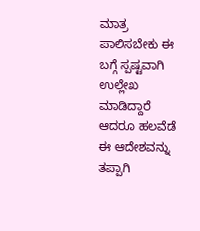ಮಾತ್ರ ಪಾಲಿಸಬೇಕು ಈ ಬಗ್ಗೆ ಸ್ಪಷ್ಟವಾಗಿ ಉಲ್ಲೇಖ ಮಾಡಿದ್ದಾರೆ ಆದರೂ ಹಲವೆಡೆ ಈ ಆದೇಶವನ್ನು ತಪ್ಪಾಗಿ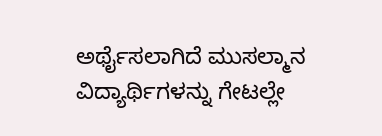ಅರ್ಥೈಸಲಾಗಿದೆ ಮುಸಲ್ಮಾನ ವಿದ್ಯಾರ್ಥಿಗಳನ್ನು ಗೇಟಲ್ಲೇ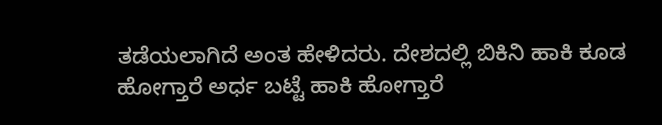ತಡೆಯಲಾಗಿದೆ ಅಂತ ಹೇಳಿದರು. ದೇಶದಲ್ಲಿ ಬಿಕಿನಿ ಹಾಕಿ ಕೂಡ ಹೋಗ್ತಾರೆ ಅರ್ಧ ಬಟ್ಟೆ ಹಾಕಿ ಹೋಗ್ತಾರೆ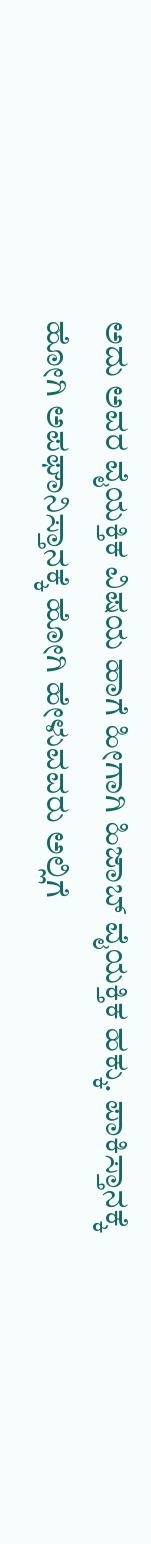ಅದು ಅವರ ವೈಯಕ್ತಿಕ ವಿಷಯ ಹಾಗೆ ಹೀಗಾಗಿ ಹಿಜಾಬ್ ವೈಯಕ್ತಿಕ ಹಕ್ಕು. ಪಾಕಿಸ್ತಾನಕ್ಕೆ ಹೋಗಿ ಅಪಘಾನಿಸ್ತಾನಕ್ಕೆ ಹೋಗಿ ಹೇಳುವವರು ಅಲ್ಲಿಗೆ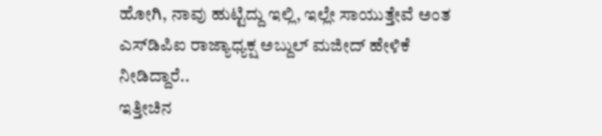ಹೋಗಿ, ನಾವು ಹುಟ್ಟಿದ್ದು ಇಲ್ಲಿ, ಇಲ್ಲೇ ಸಾಯುತ್ತೇವೆ ಅಂತ ಎಸ್‌ಡಿಪಿಐ ರಾಜ್ಯಾಧ್ಯಕ್ಷ ಅಬ್ದುಲ್ ಮಜೀದ್ ಹೇಳಿಕೆ ನೀಡಿದ್ದಾರೆ..
ಇತ್ತೀಚಿನ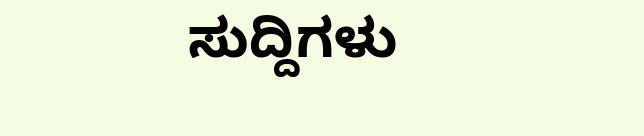ಸುದ್ದಿಗಳು